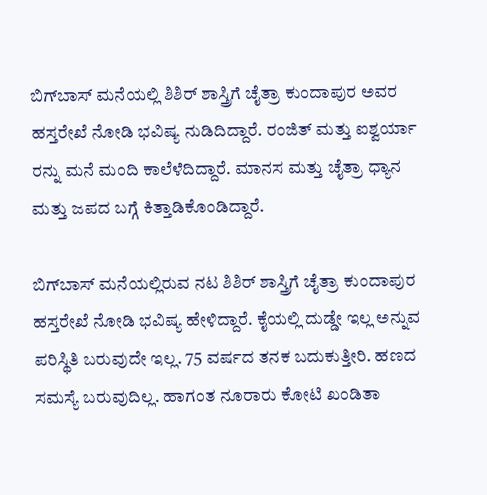ಬಿಗ್‌ಬಾಸ್‌ ಮನೆಯಲ್ಲಿ ಶಿಶಿರ್‌ ಶಾಸ್ತ್ರಿಗೆ ಚೈತ್ರಾ ಕುಂದಾಪುರ ಅವರ ಹಸ್ತರೇಖೆ ನೋಡಿ ಭವಿಷ್ಯ ನುಡಿದಿದ್ದಾರೆ. ರಂಜಿತ್ ಮತ್ತು ಐಶ್ವರ್ಯಾ ರನ್ನು ಮನೆ ಮಂದಿ ಕಾಲೆಳೆದಿದ್ದಾರೆ. ಮಾನಸ ಮತ್ತು ಚೈತ್ರಾ ಧ್ಯಾನ ಮತ್ತು ಜಪದ ಬಗ್ಗೆ ಕಿತ್ತಾಡಿಕೊಂಡಿದ್ದಾರೆ.

ಬಿಗ್‌ಬಾಸ್‌ ಮನೆಯಲ್ಲಿರುವ ನಟ ಶಿಶಿರ್‌ ಶಾಸ್ತ್ರಿಗೆ ಚೈತ್ರಾ ಕುಂದಾಪುರ ಹಸ್ತರೇಖೆ ನೋಡಿ ಭವಿಷ್ಯ ಹೇಳಿದ್ದಾರೆ. ಕೈಯಲ್ಲಿ ದುಡ್ಡೇ ಇಲ್ಲ ಅನ್ನುವ ಪರಿಸ್ಥಿತಿ ಬರುವುದೇ ಇಲ್ಲ. 75 ವರ್ಷದ ತನಕ ಬದುಕುತ್ತೀರಿ. ಹಣದ ಸಮಸ್ಯೆ ಬರುವುದಿಲ್ಲ. ಹಾಗಂತ ನೂರಾರು ಕೋಟಿ ಖಂಡಿತಾ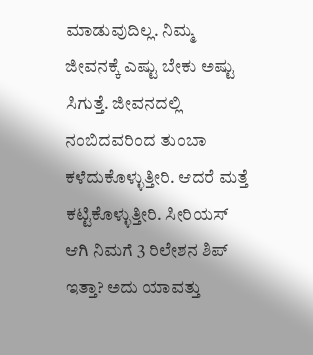ಮಾಡುವುದಿಲ್ಲ. ನಿಮ್ಮ ಜೀವನಕ್ಕೆ ಎಷ್ಟು ಬೇಕು ಅಷ್ಟು ಸಿಗುತ್ತೆ. ಜೀವನದಲ್ಲಿ ನಂಬಿದವರಿಂದ ತುಂಬಾ ಕಳೆದುಕೊಳ್ಳುತ್ತೀರಿ. ಆದರೆ ಮತ್ತೆ ಕಟ್ಟಿಕೊಳ್ಳುತ್ತೀರಿ. ಸೀರಿಯಸ್ ಆಗಿ ನಿಮಗೆ 3 ರಿಲೇಶನ ಶಿಪ್ ಇತ್ತಾ? ಅದು ಯಾವತ್ತು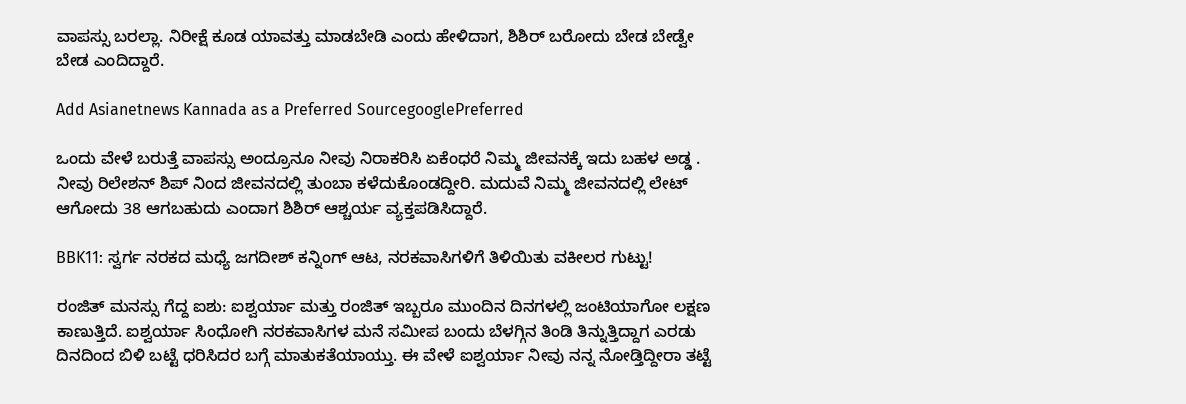ವಾಪಸ್ಸು ಬರಲ್ಲಾ. ನಿರೀಕ್ಷೆ ಕೂಡ ಯಾವತ್ತು ಮಾಡಬೇಡಿ ಎಂದು ಹೇಳಿದಾಗ, ಶಿಶಿರ್ ಬರೋದು ಬೇಡ ಬೇಡ್ವೇ ಬೇಡ ಎಂದಿದ್ದಾರೆ.

Add Asianetnews Kannada as a Preferred SourcegooglePreferred

ಒಂದು ವೇಳೆ ಬರುತ್ತೆ ವಾಪಸ್ಸು ಅಂದ್ರೂನೂ ನೀವು ನಿರಾಕರಿಸಿ ಏಕೆಂಧರೆ ನಿಮ್ಮ ಜೀವನಕ್ಕೆ ಇದು ಬಹಳ ಅಡ್ಡ . ನೀವು ರಿಲೇಶನ್ ಶಿಪ್ ನಿಂದ ಜೀವನದಲ್ಲಿ ತುಂಬಾ ಕಳೆದುಕೊಂಡದ್ದೀರಿ. ಮದುವೆ ನಿಮ್ಮ ಜೀವನದಲ್ಲಿ ಲೇಟ್‌ ಆಗೋದು 38 ಆಗಬಹುದು ಎಂದಾಗ ಶಿಶಿರ್ ಆಶ್ಚರ್ಯ ವ್ಯಕ್ತಪಡಿಸಿದ್ದಾರೆ.

BBK11: ಸ್ವರ್ಗ ನರಕದ ಮಧ್ಯೆ ಜಗದೀಶ್ ಕನ್ನಿಂಗ್ ಆಟ, ನರಕವಾಸಿಗಳಿಗೆ ತಿಳಿಯಿತು ವಕೀಲರ ಗುಟ್ಟು!

ರಂಜಿತ್ ಮನಸ್ಸು ಗೆದ್ದ ಐಶು: ಐಶ್ವರ್ಯಾ ಮತ್ತು ರಂಜಿತ್ ಇಬ್ಬರೂ ಮುಂದಿನ ದಿನಗಳಲ್ಲಿ ಜಂಟಿಯಾಗೋ ಲಕ್ಷಣ ಕಾಣುತ್ತಿದೆ. ಐಶ್ವರ್ಯಾ ಸಿಂಧೋಗಿ ನರಕವಾಸಿಗಳ ಮನೆ ಸಮೀಪ ಬಂದು ಬೆಳಗ್ಗಿನ ತಿಂಡಿ ತಿನ್ನುತ್ತಿದ್ದಾಗ ಎರಡು ದಿನದಿಂದ ಬಿಳಿ ಬಟ್ಟೆ ಧರಿಸಿದರ ಬಗ್ಗೆ ಮಾತುಕತೆಯಾಯ್ತು. ಈ ವೇಳೆ ಐಶ್ವರ್ಯಾ ನೀವು ನನ್ನ ನೋಡ್ತಿದ್ದೀರಾ ತಟ್ಟೆ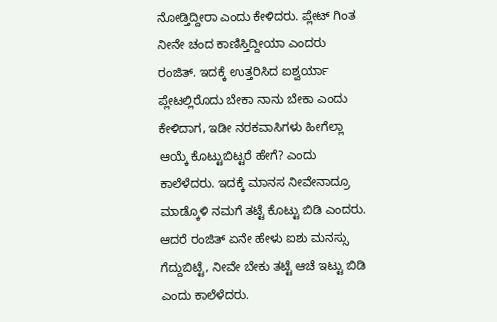ನೋಡ್ತಿದ್ದೀರಾ ಎಂದು ಕೇಳಿದರು. ಪ್ಲೇಟ್‌ ಗಿಂತ ನೀನೇ ಚಂದ ಕಾಣಿಸ್ತಿದ್ದೀಯಾ ಎಂದರು ರಂಜಿತ್. ಇದಕ್ಕೆ ಉತ್ತರಿಸಿದ ಐಶ್ವರ್ಯಾ ಪ್ಲೇಟಲ್ಲಿರೊದು ಬೇಕಾ ನಾನು ಬೇಕಾ ಎಂದು ಕೇಳಿದಾಗ, ಇಡೀ ನರಕವಾಸಿಗಳು ಹೀಗೆಲ್ಲಾ ಆಯ್ಕೆ ಕೊಟ್ಟುಬಿಟ್ಟರೆ ಹೇಗೆ? ಎಂದು ಕಾಲೆಳೆದರು. ಇದಕ್ಕೆ ಮಾನಸ ನೀವೇನಾದ್ರೂ ಮಾಡ್ಕೊಳಿ ನಮಗೆ ತಟ್ಟೆ ಕೊಟ್ಟು ಬಿಡಿ ಎಂದರು. ಆದರೆ ರಂಜಿತ್ ಏನೇ ಹೇಳು ಐಶು ಮನಸ್ಸು ಗೆದ್ದುಬಿಟ್ಟೆ, ನೀವೇ ಬೇಕು ತಟ್ಟೆ ಆಚೆ ಇಟ್ಟು ಬಿಡಿ ಎಂದು ಕಾಲೆಳೆದರು.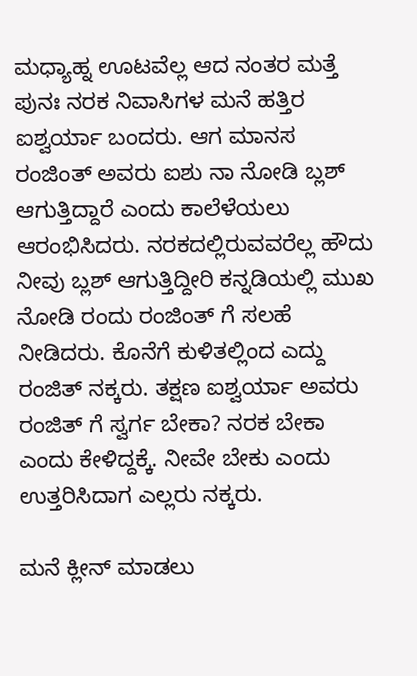ಮಧ್ಯಾಹ್ನ ಊಟವೆಲ್ಲ ಆದ ನಂತರ ಮತ್ತೆ ಪುನಃ ನರಕ ನಿವಾಸಿಗಳ ಮನೆ ಹತ್ತಿರ ಐಶ್ವರ್ಯಾ ಬಂದರು. ಆಗ ಮಾನಸ ರಂಜಿಂತ್ ಅವರು ಐಶು ನಾ ನೋಡಿ ಬ್ಲಶ್ ಆಗುತ್ತಿದ್ದಾರೆ ಎಂದು ಕಾಲೆಳೆಯಲು ಆರಂಭಿಸಿದರು. ನರಕದಲ್ಲಿರುವವರೆಲ್ಲ ಹೌದು ನೀವು ಬ್ಲಶ್ ಆಗುತ್ತಿದ್ದೀರಿ ಕನ್ನಡಿಯಲ್ಲಿ ಮುಖ ನೋಡಿ ರಂದು ರಂಜಿಂತ್ ಗೆ ಸಲಹೆ ನೀಡಿದರು. ಕೊನೆಗೆ ಕುಳಿತಲ್ಲಿಂದ ಎದ್ದು ರಂಜಿತ್ ನಕ್ಕರು. ತಕ್ಷಣ ಐಶ್ವರ್ಯಾ ಅವರು ರಂಜಿತ್ ಗೆ ಸ್ವರ್ಗ ಬೇಕಾ? ನರಕ ಬೇಕಾ ಎಂದು ಕೇಳಿದ್ದಕ್ಕೆ. ನೀವೇ ಬೇಕು ಎಂದು ಉತ್ತರಿಸಿದಾಗ ಎಲ್ಲರು ನಕ್ಕರು.

ಮನೆ ಕ್ಲೀನ್ ಮಾಡಲು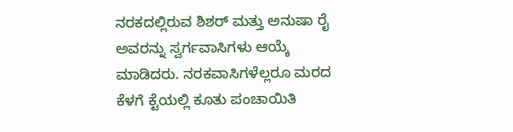ನರಕದಲ್ಲಿರುವ ಶಿಶರ್ ಮತ್ತು ಅನುಷಾ ರೈ ಅವರನ್ನು ಸ್ವರ್ಗವಾಸಿಗಳು ಆಯ್ಕೆ ಮಾಡಿದರು. ನರಕವಾಸಿಗಳೆಲ್ಲರೂ ಮರದ ಕೆಳಗೆ ಕ್ಟೆಯಲ್ಲಿ ಕೂತು ಪಂಚಾಯಿತಿ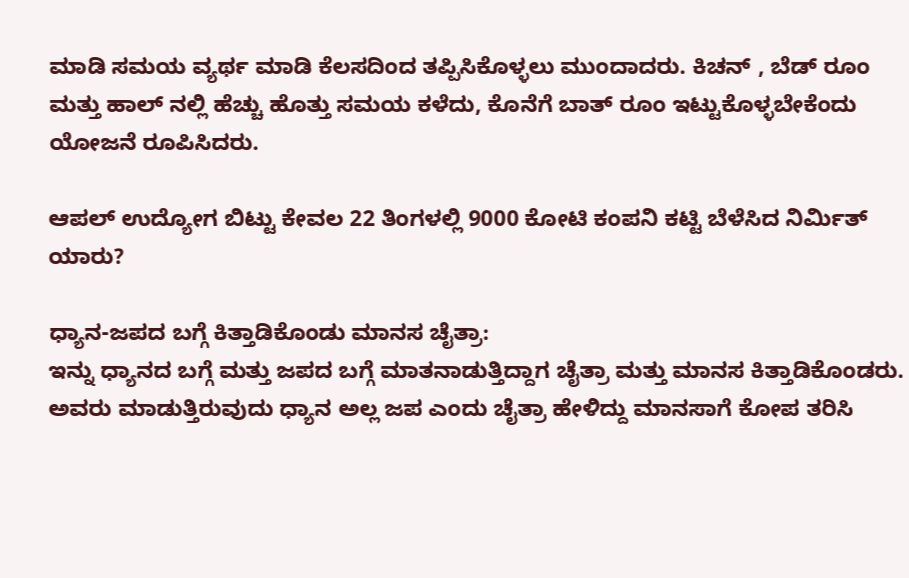ಮಾಡಿ ಸಮಯ ವ್ಯರ್ಥ ಮಾಡಿ ಕೆಲಸದಿಂದ ತಪ್ಪಿಸಿಕೊಳ್ಳಲು ಮುಂದಾದರು. ಕಿಚನ್ , ಬೆಡ್‌ ರೂಂ ಮತ್ತು ಹಾಲ್‌ ನಲ್ಲಿ ಹೆಚ್ಚು ಹೊತ್ತು ಸಮಯ ಕಳೆದು, ಕೊನೆಗೆ ಬಾತ್‌ ರೂಂ ಇಟ್ಟುಕೊಳ್ಳಬೇಕೆಂದು ಯೋಜನೆ ರೂಪಿಸಿದರು.

ಆಪಲ್ ಉದ್ಯೋಗ ಬಿಟ್ಟು ಕೇವಲ 22 ತಿಂಗಳಲ್ಲಿ 9000 ಕೋಟಿ ಕಂಪನಿ ಕಟ್ಟಿ ಬೆಳೆಸಿದ ನಿರ್ಮಿತ್ ಯಾರು?

ಧ್ಯಾನ-ಜಪದ ಬಗ್ಗೆ ಕಿತ್ತಾಡಿಕೊಂಡು ಮಾನಸ ಚೈತ್ರಾ:
ಇನ್ನು ಧ್ಯಾನದ ಬಗ್ಗೆ ಮತ್ತು ಜಪದ ಬಗ್ಗೆ ಮಾತನಾಡುತ್ತಿದ್ದಾಗ ಚೈತ್ರಾ ಮತ್ತು ಮಾನಸ ಕಿತ್ತಾಡಿಕೊಂಡರು. ಅವರು ಮಾಡುತ್ತಿರುವುದು ಧ್ಯಾನ ಅಲ್ಲ ಜಪ ಎಂದು ಚೈತ್ರಾ ಹೇಳಿದ್ದು ಮಾನಸಾಗೆ ಕೋಪ ತರಿಸಿ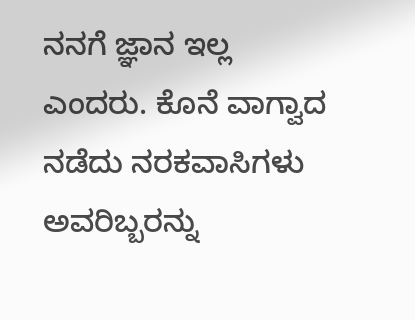ನನಗೆ ಜ್ಞಾನ ಇಲ್ಲ ಎಂದರು. ಕೊನೆ ವಾಗ್ವಾದ ನಡೆದು ನರಕವಾಸಿಗಳು ಅವರಿಬ್ಬರನ್ನು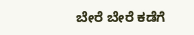ಬೇರೆ ಬೇರೆ ಕಡೆಗೆ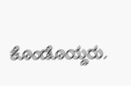ಕೊಂಡೊಯ್ದರು.